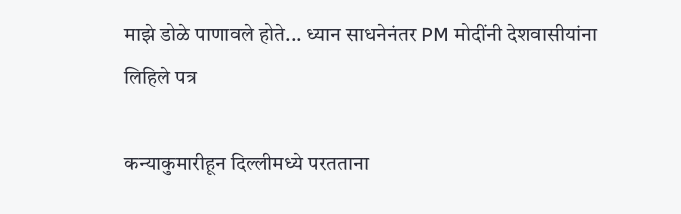माझे डोळे पाणावले होते... ध्यान साधनेनंतर PM मोदींनी देशवासीयांना लिहिले पत्र

कन्याकुमारीहून दिल्लीमध्ये परतताना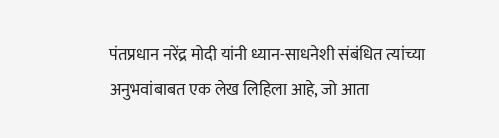पंतप्रधान नरेंद्र मोदी यांनी ध्यान-साधनेशी संबंधित त्यांच्या अनुभवांबाबत एक लेख लिहिला आहे, जो आता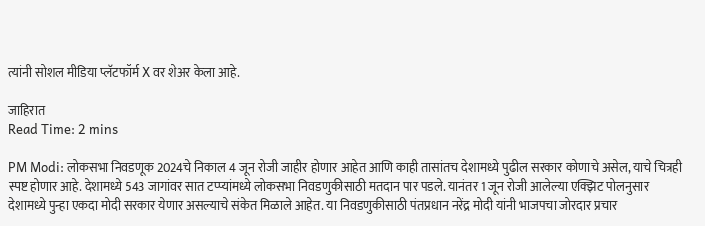त्यांनी सोशल मीडिया प्लॅटफॉर्म X वर शेअर केला आहे.

जाहिरात
Read Time: 2 mins

PM Modi: लोकसभा निवडणूक 2024चे निकाल 4 जून रोजी जाहीर होणार आहेत आणि काही तासांतच देशामध्ये पुढील सरकार कोणाचे असेल, याचे चित्रही स्पष्ट होणार आहे. देशामध्ये 543 जागांवर सात टप्प्यांमध्ये लोकसभा निवडणुकीसाठी मतदान पार पडले. यानंतर 1 जून रोजी आलेल्या एक्झिट पोलनुसार देशामध्ये पुन्हा एकदा मोदी सरकार येणार असल्याचे संकेत मिळाले आहेत. या निवडणुकीसाठी पंतप्रधान नरेंद्र मोदी यांनी भाजपचा जोरदार प्रचार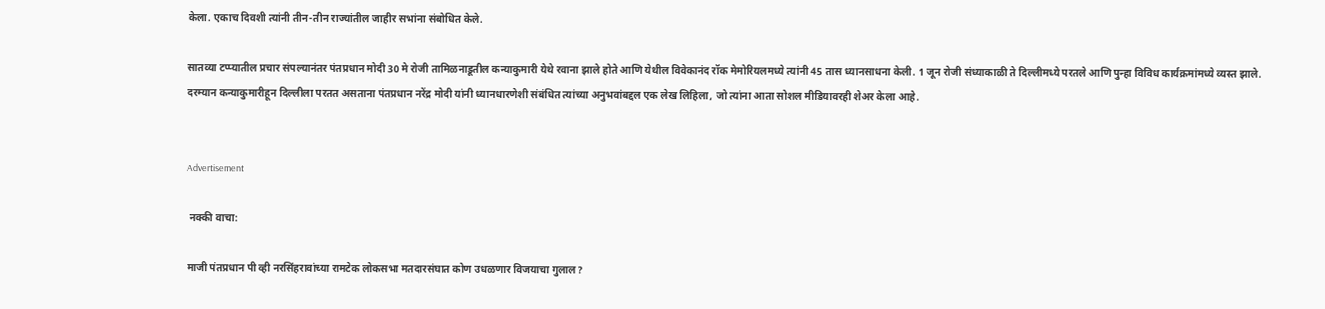केला. एकाच दिवशी त्यांनी तीन-तीन राज्यांतील जाहीर सभांना संबोधित केले.

सातव्या टप्प्यातील प्रचार संपल्यानंतर पंतप्रधान मोदी 30 मे रोजी तामिळनाडूतील कन्याकुमारी येथे रवाना झाले होते आणि येथील विवेकानंद रॉक मेमोरियलमध्ये त्यांनी 45 तास ध्यानसाधना केली. 1 जून रोजी संध्याकाळी ते दिल्लीमध्ये परतले आणि पुन्हा विविध कार्यक्रमांमध्ये व्यस्त झाले. दरम्यान कन्याकुमारीहून दिल्लीला परतत असताना पंतप्रधान नरेंद्र मोदी यांनी ध्यानधारणेशी संबंधित त्यांच्या अनुभवांबद्दल एक लेख लिहिला, जो त्यांना आता सोशल मीडियावरही शेअर केला आहे.


Advertisement

 नक्की वाचा:

माजी पंतप्रधान पी व्ही नरसिंहरावांच्या रामटेक लोकसभा मतदारसंघात कोण उधळणार विजयाचा गुलाल?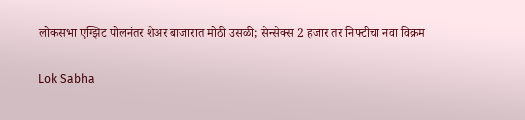लोकसभा एग्झिट पोलनंतर शेअर बाजारात मोठी उसळी; सेन्सेक्स 2 हजार तर निफ्टीचा नवा विक्रम

Lok Sabha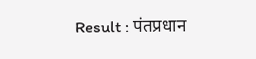Result : पंतप्रधान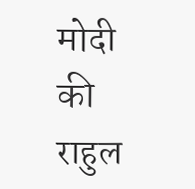मोदी की राहुल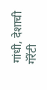गांधी, देशाची गॅरेंटी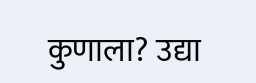कुणाला? उद्या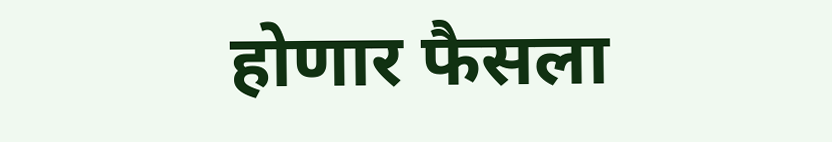होणार फैसला